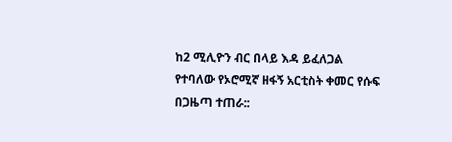ከ2 ሚሊዮን ብር በላይ እዳ ይፈለጋል የተባለው የኦሮሚኛ ዘፋኝ አርቲስት ቀመር የሱፍ በጋዜጣ ተጠራ::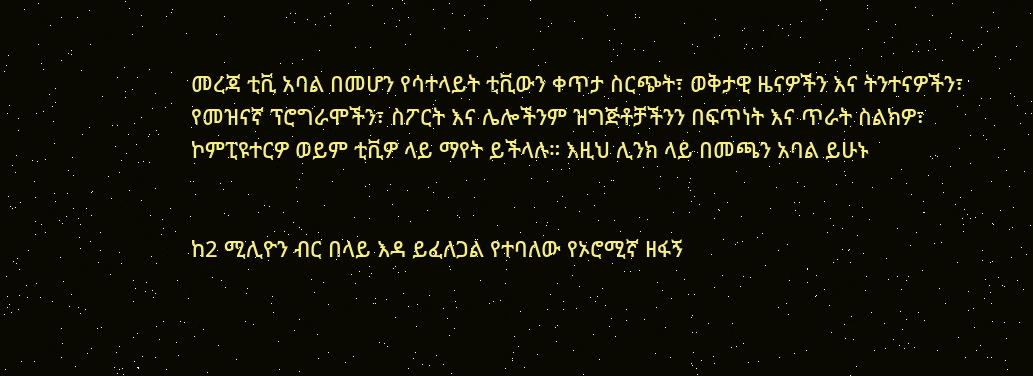መረጃ ቲቪ አባል በመሆን የሳተላይት ቲቪውን ቀጥታ ስርጭት፣ ወቅታዊ ዜናዎችን እና ትንተናዎችን፣ የመዝናኛ ፕሮግራሞችን፣ ስፖርት እና ሌሎችንም ዝግጅቶቻችንን በፍጥነት እና ጥራት ስልክዎ፣ ኮምፒዩተርዎ ወይም ቲቪዎ ላይ ማየት ይችላሉ። እዚህ ሊንክ ላይ በመጫን አባል ይሁኑ


ከ2 ሚሊዮን ብር በላይ እዳ ይፈለጋል የተባለው የኦሮሚኛ ዘፋኝ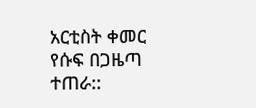አርቲስት ቀመር የሱፍ በጋዜጣ ተጠራ::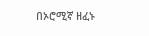በኦሮሚኛ ዘፈኑ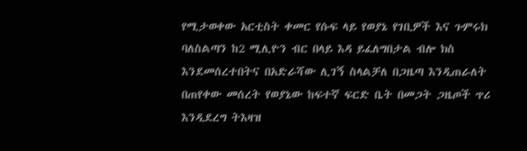የሚታወቀው አርቲስት ቀመር የሱፍ ላይ የወያኔ የገቢዎች እና ጉምሩክ ባለስልጣን ከ2 ሚሊዮን ብር በላይ እዳ ይፈለግበታል ብሎ ክስ እንደመሰረተበትና በአድራሻው ሊገኝ ስላልቻለ በጋዜጣ እንዲጠራለት በጠየቀው መሰረት የወያኔው ከፍተኛ ፍርድ ቤት በመጋት ጋዜጦች ጥሪ እንዲደረግ ትእዛዝ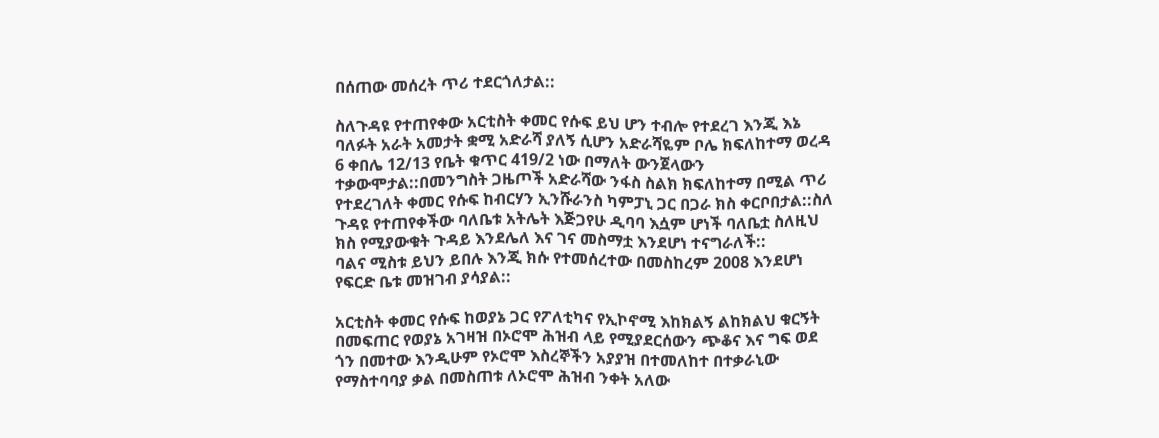በሰጠው መሰረት ጥሪ ተደርጎለታል::

ስለጉዳዩ የተጠየቀው አርቲስት ቀመር የሱፍ ይህ ሆን ተብሎ የተደረገ እንጂ እኔ ባለፉት አራት አመታት ቋሚ አድራሻ ያለኝ ሲሆን አድራሻዬም ቦሌ ክፍለከተማ ወረዳ 6 ቀበሌ 12/13 የቤት ቁጥር 419/2 ነው በማለት ውንጀላውን ተቃውሞታል::በመንግስት ጋዜጦች አድራሻው ንፋስ ስልክ ክፍለከተማ በሚል ጥሪ የተደረገለት ቀመር የሱፍ ከብርሃን ኢንሹራንስ ካምፓኒ ጋር በጋራ ክስ ቀርቦበታል::ስለ ጉዳዩ የተጠየቀችው ባለቤቱ አትሌት እጅጋየሁ ዲባባ እሷም ሆነች ባለቤቷ ስለዚህ ክስ የሚያውቁት ጉዳይ እንደሌለ እና ገና መስማቷ እንደሆነ ተናግራለች::
ባልና ሚስቱ ይህን ይበሉ እንጂ ክሱ የተመሰረተው በመስከረም 2008 እንደሆነ የፍርድ ቤቱ መዝገብ ያሳያል::

አርቲስት ቀመር የሱፍ ከወያኔ ጋር የፖለቲካና የኢኮኖሚ እከክልኝ ልከክልህ ቁርኝት በመፍጠር የወያኔ አገዛዝ በኦሮሞ ሕዝብ ላይ የሚያደርሰውን ጭቆና እና ግፍ ወደ ጎን በመተው እንዲሁም የኦሮሞ እስረኞችን አያያዝ በተመለከተ በተቃራኒው የማስተባባያ ቃል በመስጠቱ ለኦሮሞ ሕዝብ ንቀት አለው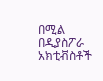በሚል በዲያስፖራ አክቲቭስቶች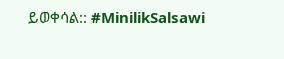ይወቀሳል:: #MinilikSalsawi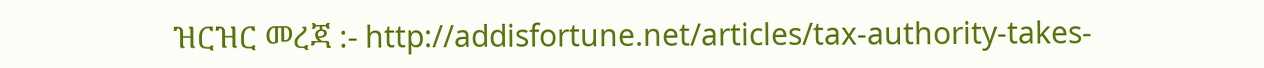ዝርዝር መረጃ :- http://addisfortune.net/articles/tax-authority-takes-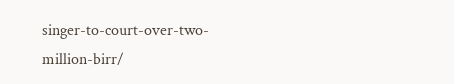singer-to-court-over-two-million-birr/